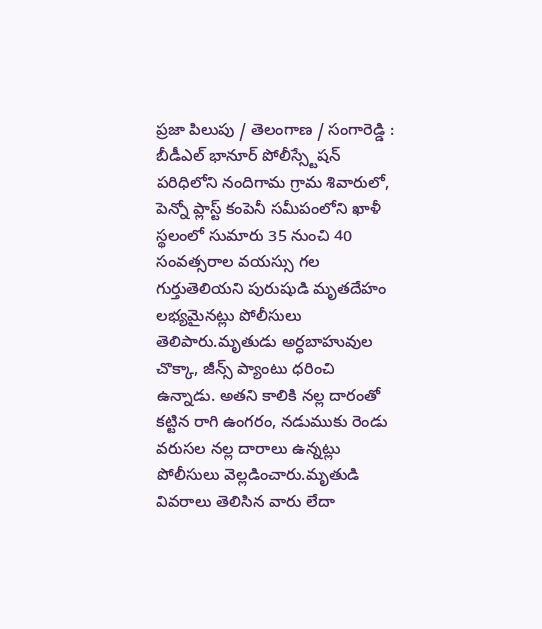ప్రజా పిలుపు / తెలంగాణ / సంగారెడ్డి : బీడీఎల్ భానూర్ పోలీస్స్టేషన్ పరిధిలోని నందిగామ గ్రామ శివారులో, పెన్నో ప్లాస్ట్ కంపెనీ సమీపంలోని ఖాళీ స్థలంలో సుమారు 35 నుంచి 40 సంవత్సరాల వయస్సు గల గుర్తుతెలియని పురుషుడి మృతదేహం లభ్యమైనట్లు పోలీసులు తెలిపారు.మృతుడు అర్ధబాహువుల చొక్కా, జీన్స్ ప్యాంటు ధరించి ఉన్నాడు. అతని కాలికి నల్ల దారంతో కట్టిన రాగి ఉంగరం, నడుముకు రెండు వరుసల నల్ల దారాలు ఉన్నట్లు పోలీసులు వెల్లడించారు.మృతుడి వివరాలు తెలిసిన వారు లేదా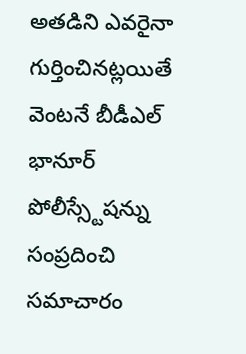అతడిని ఎవరైనా గుర్తించినట్లయితే వెంటనే బీడీఎల్ భానూర్ పోలీస్స్టేషన్ను సంప్రదించి సమాచారం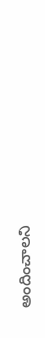అందించాలని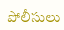పోలీసులు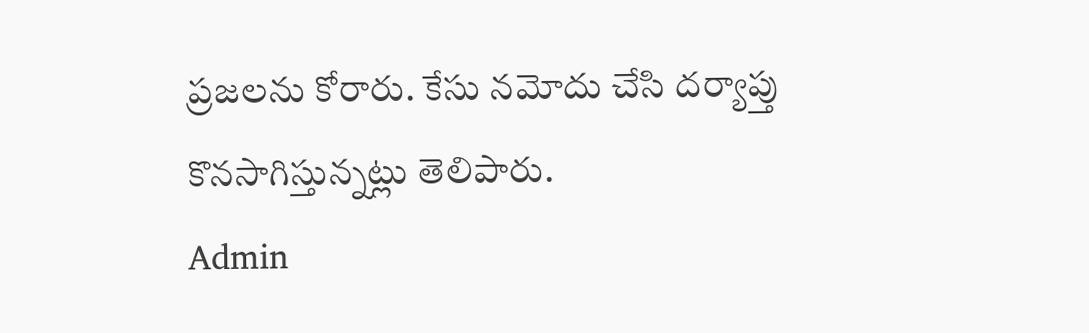ప్రజలను కోరారు. కేసు నమోదు చేసి దర్యాప్తు కొనసాగిస్తున్నట్లు తెలిపారు.
Admin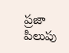ప్రజా పిలుపు